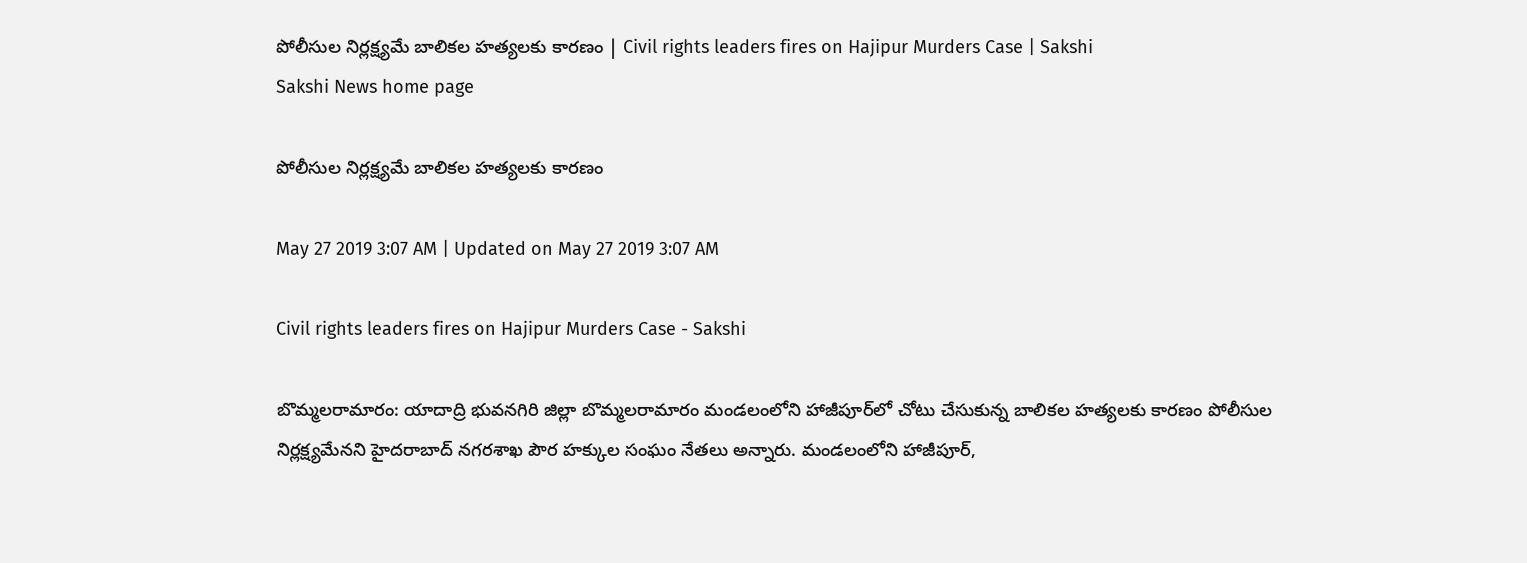పోలీసుల నిర్లక్ష్యమే బాలికల హత్యలకు కారణం | Civil rights leaders fires on Hajipur Murders Case | Sakshi
Sakshi News home page

పోలీసుల నిర్లక్ష్యమే బాలికల హత్యలకు కారణం

May 27 2019 3:07 AM | Updated on May 27 2019 3:07 AM

Civil rights leaders fires on Hajipur Murders Case - Sakshi

బొమ్మలరామారం: యాదాద్రి భువనగిరి జిల్లా బొమ్మలరామారం మండలంలోని హాజీపూర్‌లో చోటు చేసుకున్న బాలికల హత్యలకు కారణం పోలీసుల నిర్లక్ష్యమేనని హైదరాబాద్‌ నగరశాఖ పౌర హక్కుల సంఘం నేతలు అన్నారు. మండలంలోని హాజీపూర్,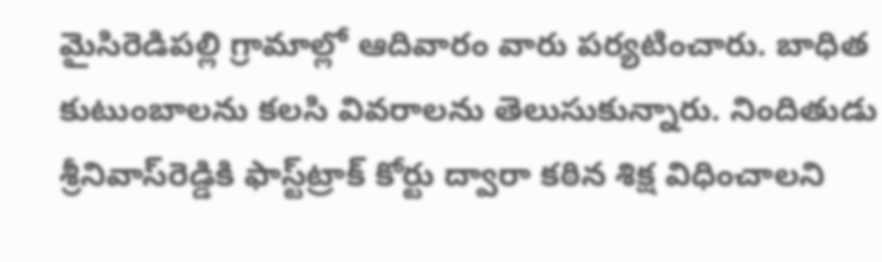మైసిరెడిపల్లి గ్రామాల్లో ఆదివారం వారు పర్యటించారు. బాధిత కుటుంబాలను కలసి వివరాలను తెలుసుకున్నారు. నిందితుడు శ్రీనివాస్‌రెడ్డికి ఫాస్ట్‌ట్రాక్‌ కోర్టు ద్వారా కఠిన శిక్ష విధించాలని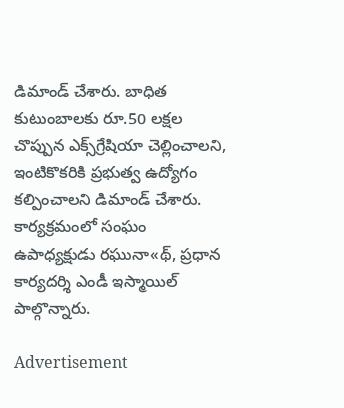డిమాండ్‌ చేశారు. బాధిత కుటుంబాలకు రూ.50 లక్షల చొప్పున ఎక్స్‌గ్రేషియా చెల్లించాలని, ఇంటికొకరికి ప్రభుత్వ ఉద్యోగం కల్పించాలని డిమాండ్‌ చేశారు.  కార్యక్రమంలో సంఘం ఉపాధ్యక్షుడు రఘునా«థ్, ప్రధాన కార్యదర్శి ఎండీ ఇస్మాయిల్‌ పాల్గొన్నారు.

Advertisement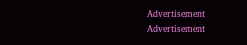Advertisement
Advertisement